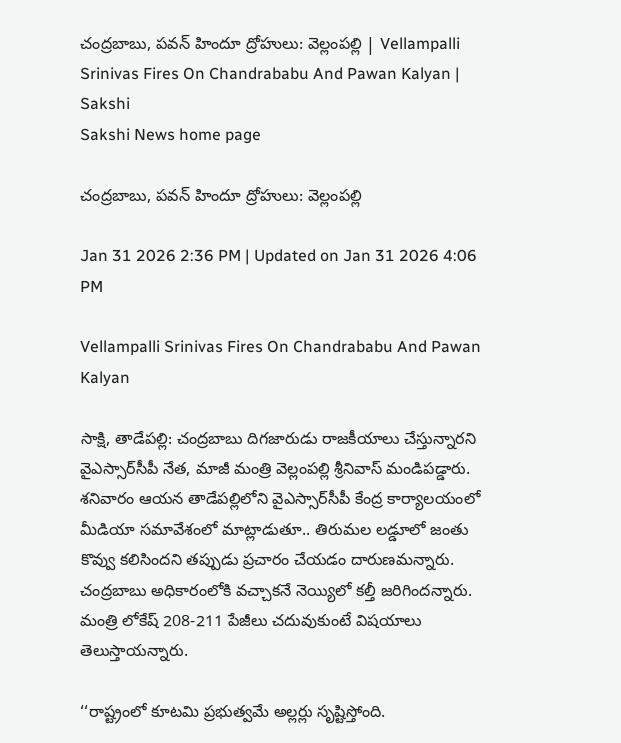చంద్రబాబు, పవన్‌ హిందూ ద్రోహులు: వెల్లంపల్లి | Vellampalli Srinivas Fires On Chandrababu And Pawan Kalyan | Sakshi
Sakshi News home page

చంద్రబాబు, పవన్‌ హిందూ ద్రోహులు: వెల్లంపల్లి

Jan 31 2026 2:36 PM | Updated on Jan 31 2026 4:06 PM

Vellampalli Srinivas Fires On Chandrababu And Pawan Kalyan

సాక్షి, తాడేపల్లి: చంద్రబాబు దిగజారుడు రాజకీయాలు చేస్తున్నారని వైఎస్సార్‌సీపీ నేత, మాజీ మంత్రి వెల్లంపల్లి శ్రీనివాస్‌ మండిపడ్డారు. శనివారం ఆయన తాడేపల్లిలోని వైఎస్సార్‌సీపీ కేంద్ర కార్యాలయంలో మీడియా సమావేశంలో మాట్లాడుతూ.. తిరుమల లడ్డూలో జంతు కొవ్వు కలిసిందని తప్పుడు ప్రచారం చేయడం దారుణమన్నారు. చంద్రబాబు అధికారంలోకి వచ్చాకనే నెయ్యిలో కల్తీ జరిగిందన్నారు. మంత్రి లోకేష్‌ 208-211 పేజీలు చదువుకుంటే విషయాలు తెలుస్తాయన్నారు.

‘‘రాష్ట్రంలో కూటమి ప్రభుత్వమే అల్లర్లు సృష్టిస్తోంది.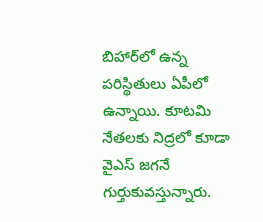బిహార్‌లో ఉన్న పరిస్థితులు ఏపీలో ఉన్నాయి. కూటమి నేతలకు నిద్రలో కూడా వైఎస్‌ జగనే గుర్తుకువస్తున్నారు.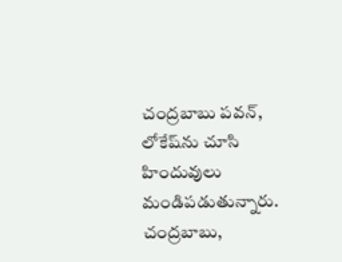చంద్రబాబు పవన్‌, లోకేష్‌ను చూసి హిందువులు మండిపడుతున్నారు. చంద్రబాబు,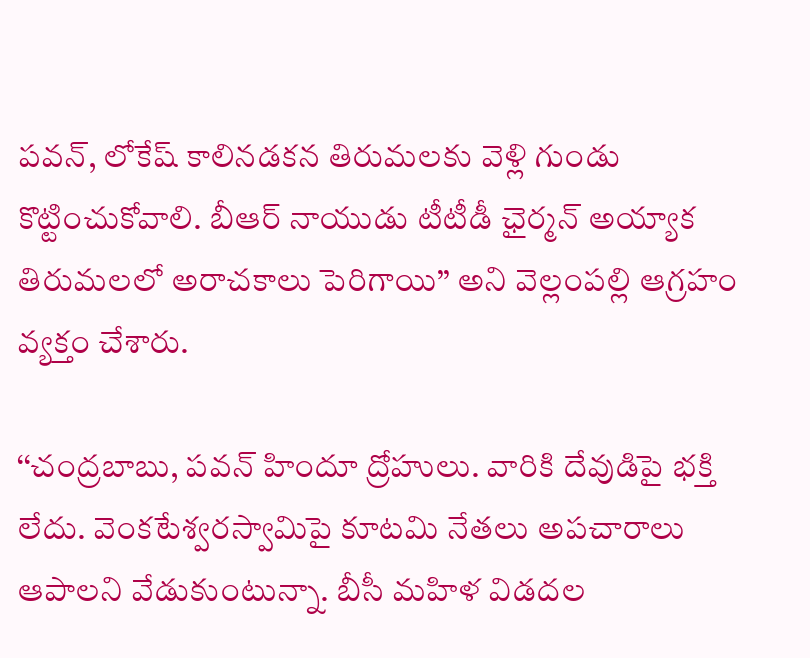పవన్‌, లోకేష్‌ కాలినడకన తిరుమలకు వెళ్లి గుండు కొట్టించుకోవాలి. బీఆర్‌ నాయుడు టీటీడీ ఛైర్మన్‌ అయ్యాక తిరుమలలో అరాచకాలు పెరిగాయి’’ అని వెల్లంపల్లి ఆగ్రహం వ్యక్తం చేశారు.

‘‘చంద్రబాబు, పవన్‌ హిందూ ద్రోహులు. వారికి దేవుడిపై భక్తి లేదు. వెంకటేశ్వరస్వామిపై కూటమి నేతలు అపచారాలు ఆపాలని వేడుకుంటున్నా. బీసీ మహిళ విడదల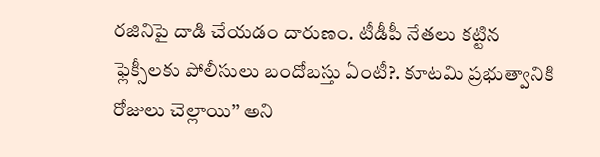రజినిపై దాడి చేయడం దారుణం. టీడీపీ నేతలు కట్టిన ఫ్లెక్సీలకు పోలీసులు బందోబస్తు ఏంటీ?. కూటమి ప్రభుత్వానికి రోజులు చెల్లాయి’’ అని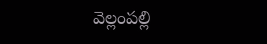వెల్లంపల్లి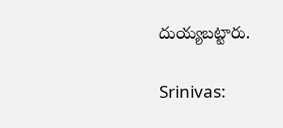దుయ్యబట్టారు.

Srinivas: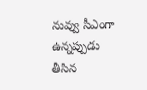నువ్వు సీఎంగా ఉన్నప్పుడు తీసిన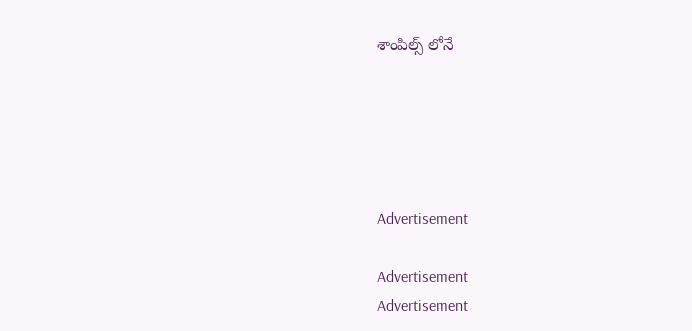శాంపిల్స్ లోనే





Advertisement

Advertisement
Advertisement